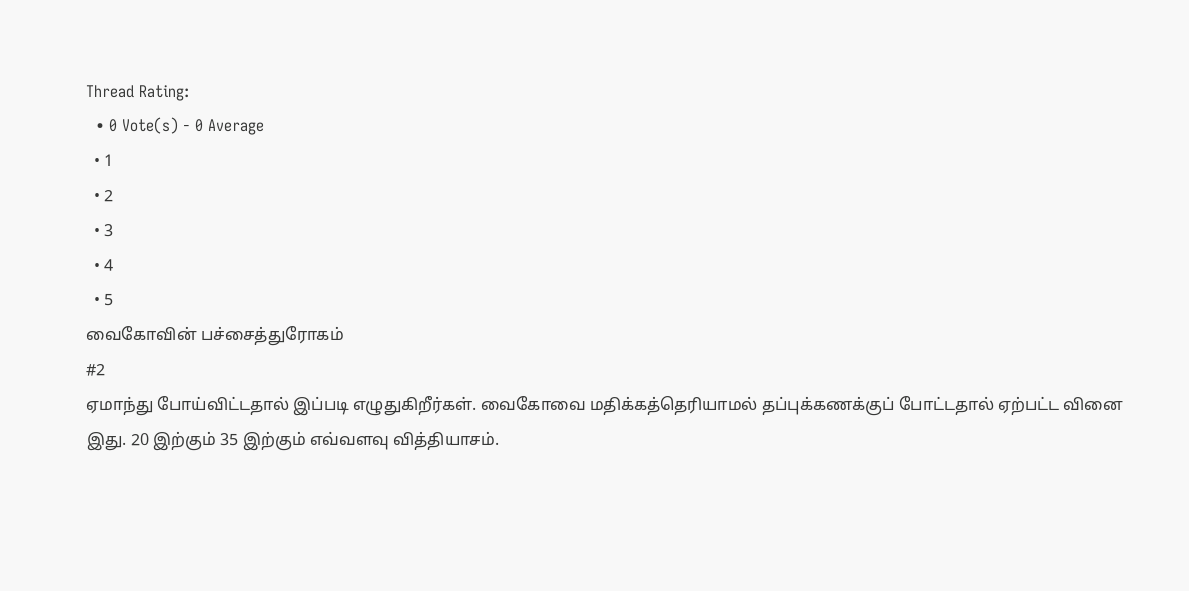Thread Rating:
  • 0 Vote(s) - 0 Average
  • 1
  • 2
  • 3
  • 4
  • 5
வைகோவின் பச்சைத்துரோகம்
#2
ஏமாந்து போய்விட்டதால் இப்படி எழுதுகிறீர்கள். வைகோவை மதிக்கத்தெரியாமல் தப்புக்கணக்குப் போட்டதால் ஏற்பட்ட வினை இது. 20 இற்கும் 35 இற்கும் எவ்வளவு வித்தியாசம்.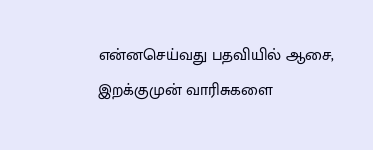என்னசெய்வது பதவியில் ஆசை, இறக்குமுன் வாரிசுகளை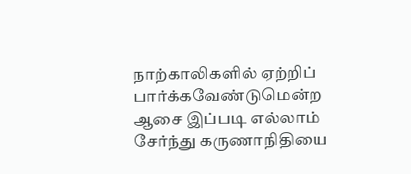நாற்காலிகளில் ஏற்றிப் பார்க்கவேண்டுமென்ற ஆசை இப்படி எல்லாம் சேர்ந்து கருணாநிதியை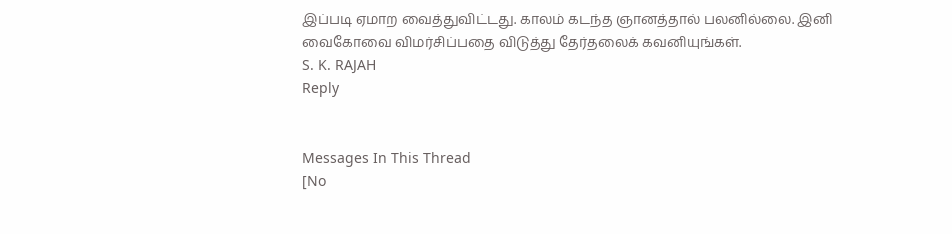இப்படி ஏமாற வைத்துவிட்டது. காலம் கடந்த ஞானத்தால் பலனில்லை. இனி வைகோவை விமர்சிப்பதை விடுத்து தேர்தலைக் கவனியுங்கள்.
S. K. RAJAH
Reply


Messages In This Thread
[No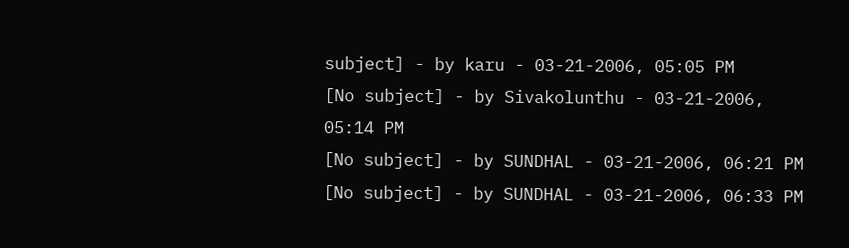subject] - by karu - 03-21-2006, 05:05 PM
[No subject] - by Sivakolunthu - 03-21-2006, 05:14 PM
[No subject] - by SUNDHAL - 03-21-2006, 06:21 PM
[No subject] - by SUNDHAL - 03-21-2006, 06:33 PM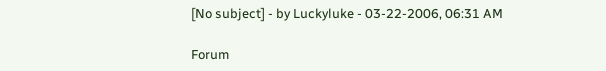[No subject] - by Luckyluke - 03-22-2006, 06:31 AM

Forum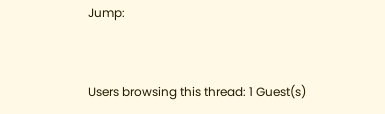Jump:


Users browsing this thread: 1 Guest(s)